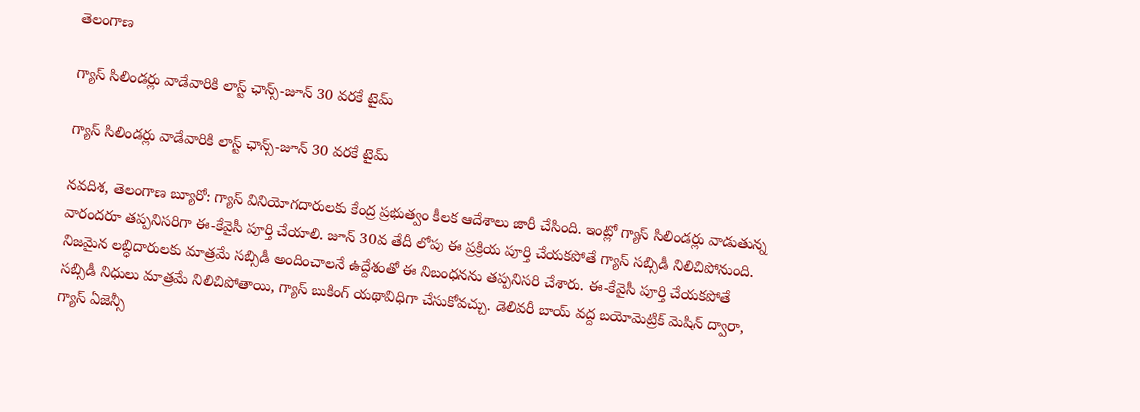తెలంగాణ

గ్యాస్ సిలిండర్లు వాడేవారికి లాస్ట్ ఛాన్స్-జూన్ 30 వరకే టైమ్

గ్యాస్ సిలిండర్లు వాడేవారికి లాస్ట్ ఛాన్స్-జూన్ 30 వరకే టైమ్

నవదిశ, తెలంగాణ బ్యూరో: గ్యాస్ వినియోగదారులకు కేంద్ర ప్రభుత్వం కీలక ఆదేశాలు జారీ చేసింది. ఇంట్లో గ్యాస్ సిలిండర్లు వాడుతున్న వారందరూ తప్పనిసరిగా ఈ-కేవైసీ పూర్తి చేయాలి. జూన్ 30వ తేదీ లోపు ఈ ప్రక్రియ పూర్తి చేయకపోతే గ్యాస్ సబ్సిడీ నిలిచిపోనుంది. నిజమైన లబ్ధిదారులకు మాత్రమే సబ్సిడీ అందించాలనే ఉద్దేశంతో ఈ నిబంధనను తప్పనిసరి చేశారు. ఈ-కేవైసీ పూర్తి చేయకపోతే సబ్సిడీ నిధులు మాత్రమే నిలిచిపోతాయి, గ్యాస్ బుకింగ్ యథావిధిగా చేసుకోవచ్చు. డెలివరీ బాయ్ వద్ద బయోమెట్రిక్ మెషిన్ ద్వారా, గ్యాస్ ఏజెన్సీ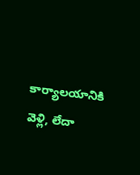కార్యాలయానికి వెళ్లి, లేదా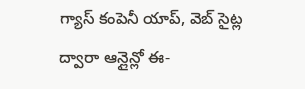గ్యాస్ కంపెనీ యాప్, వెబ్ సైట్ల ద్వారా ఆన్లైన్లో ఈ-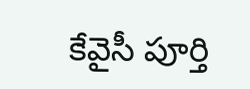కేవైసీ పూర్తి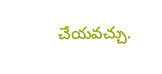చేయవచ్చు.